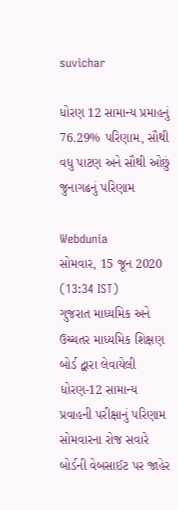suvichar

ધોરણ 12 સામાન્ય પ્રમાહનું 76.29% પરિણામ, સૌથી વધુ પાટણ અને સૌથી ઓછું જુનાગઢનું પરિણામ

Webdunia
સોમવાર, 15 જૂન 2020 (13:34 IST)
ગુજરાત માધ્યમિક અને ઉચ્ચતર માધ્યમિક શિક્ષણ બોર્ડ દ્વારા લેવાયેલી ધોરણ-12 સામાન્ય પ્રવાહની પરીક્ષાનું પરિણામ સોમવારના રોજ સવારે બોર્ડની વેબસાઈટ પર જાહેર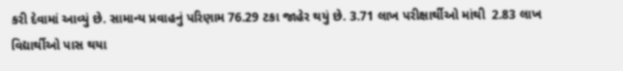કરી દેવામાં આવ્યું છે. સામાન્ય પ્રવાહનું પરિણામ 76.29 ટકા જાહેર થયું છે. 3.71 લાખ પરીક્ષાર્થીઓ માંથી  2.83 લાખ વિદ્યાર્થીઓ પાસ થયા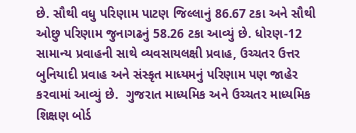છે. સૌથી વધુ પરિણામ પાટણ જિલ્લાનું 86.67 ટકા અને સૌથી ઓછુ પરિણામ જુનાગઢનું 58.26 ટકા આવ્યું છે. ધોરણ-12 સામાન્ય પ્રવાહની સાથે વ્યવસાયલક્ષી પ્રવાહ, ઉચ્ચતર ઉત્તર બુનિયાદી પ્રવાહ અને સંસ્કૃત માધ્યમનું પરિણામ પણ જાહેર કરવામાં આવ્યું છે.  ગુજરાત માધ્યમિક અને ઉચ્ચતર માધ્યમિક શિક્ષણ બોર્ડ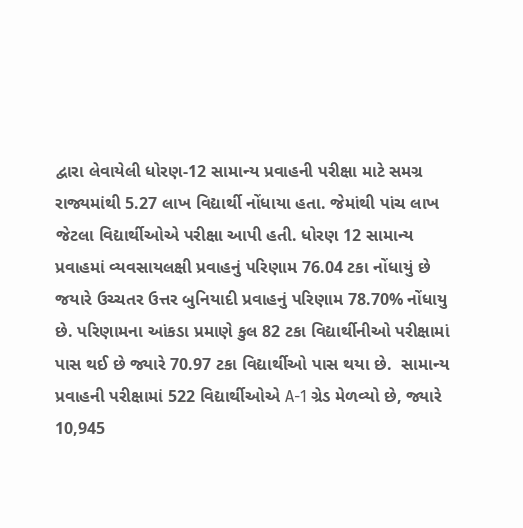દ્વારા લેવાયેલી ધોરણ-12 સામાન્ય પ્રવાહની પરીક્ષા માટે સમગ્ર રાજ્યમાંથી 5.27 લાખ વિદ્યાર્થી નોંધાયા હતા. જેમાંથી પાંચ લાખ જેટલા વિદ્યાર્થીઓએ પરીક્ષા આપી હતી. ધોરણ 12 સામાન્ય પ્રવાહમાં વ્યવસાયલક્ષી પ્રવાહનું પરિણામ 76.04 ટકા નોંધાયું છે જયારે ઉચ્ચતર ઉત્તર બુનિયાદી પ્રવાહનું પરિણામ 78.70% નોંધાયુ છે. પરિણામના આંકડા પ્રમાણે કુલ 82 ટકા વિદ્યાર્થીનીઓ પરીક્ષામાં પાસ થઈ છે જ્યારે 70.97 ટકા વિદ્યાર્થીઓ પાસ થયા છે.  સામાન્ય પ્રવાહની પરીક્ષામાં 522 વિદ્યાર્થીઓએ A-1 ગ્રેડ મેળવ્યો છે, જ્યારે 10,945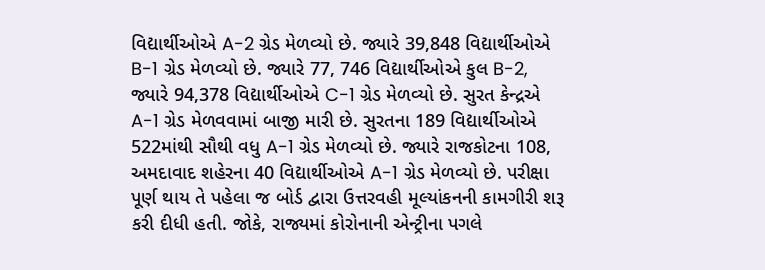વિદ્યાર્થીઓએ A-2 ગ્રેડ મેળવ્યો છે. જ્યારે 39,848 વિદ્યાર્થીઓએ B-1 ગ્રેડ મેળવ્યો છે. જ્યારે 77, 746 વિદ્યાર્થીઓએ કુલ B-2, જ્યારે 94,378 વિદ્યાર્થીઓએ C-1 ગ્રેડ મેળવ્યો છે. સુરત કેન્દ્રએ A-1 ગ્રેડ મેળવવામાં બાજી મારી છે. સુરતના 189 વિદ્યાર્થીઓએ 522માંથી સૌથી વધુ A-1 ગ્રેડ મેળવ્યો છે. જ્યારે રાજકોટના 108, અમદાવાદ શહેરના 40 વિદ્યાર્થીઓએ A-1 ગ્રેડ મેળવ્યો છે. પરીક્ષા પૂર્ણ થાય તે પહેલા જ બોર્ડ દ્વારા ઉત્તરવહી મૂલ્યાંકનની કામગીરી શરૂ કરી દીધી હતી. જોકે, રાજ્યમાં કોરોનાની એન્ટ્રીના પગલે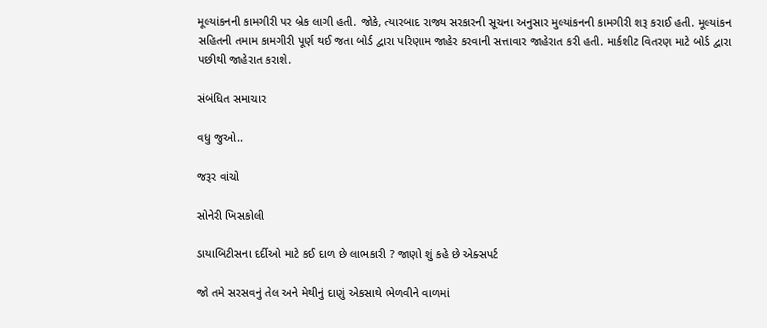મૂલ્યાંકનની કામગીરી પર બ્રેક લાગી હતી. જોકે, ત્યારબાદ રાજ્ય સરકારની સૂચના અનુસાર મુલ્યાંકનની કામગીરી શરૂ કરાઈ હતી. મૂલ્યાંકન સહિતની તમામ કામગીરી પૂર્ણ થઈ જતા બોર્ડ દ્વારા પરિણામ જાહેર કરવાની સત્તાવાર જાહેરાત કરી હતી. માર્કશીટ વિતરણ માટે બોર્ડ દ્વારા પછીથી જાહેરાત કરાશે.

સંબંધિત સમાચાર

વધુ જુઓ..

જરૂર વાંચો

સોનેરી ખિસકોલી

ડાયાબિટીસના દર્દીઓ માટે કઈ દાળ છે લાભકારી ? જાણો શું કહે છે એક્સપર્ટ

જો તમે સરસવનું તેલ અને મેથીનું દાણું એકસાથે ભેળવીને વાળમાં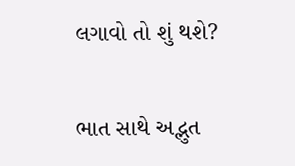લગાવો તો શું થશે?

ભાત સાથે અદ્ભુત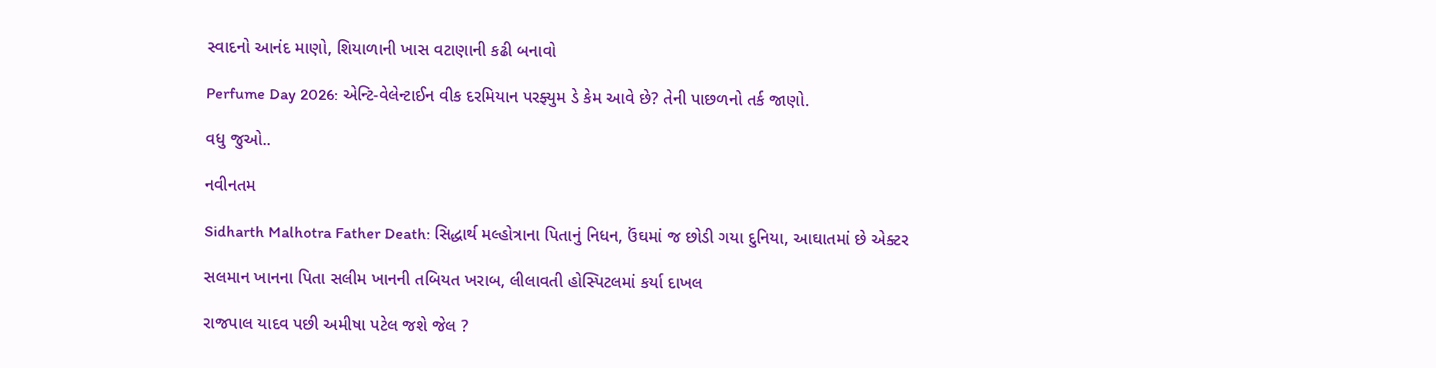સ્વાદનો આનંદ માણો, શિયાળાની ખાસ વટાણાની કઢી બનાવો

Perfume Day 2026: એન્ટિ-વેલેન્ટાઈન વીક દરમિયાન પરફ્યુમ ડે કેમ આવે છે? તેની પાછળનો તર્ક જાણો.

વધુ જુઓ..

નવીનતમ

Sidharth Malhotra Father Death: સિદ્ધાર્થ મલ્હોત્રાના પિતાનું નિધન, ઉંઘમાં જ છોડી ગયા દુનિયા, આઘાતમાં છે એક્ટર

સલમાન ખાનના પિતા સલીમ ખાનની તબિયત ખરાબ, લીલાવતી હોસ્પિટલમાં કર્યા દાખલ

રાજપાલ યાદવ પછી અમીષા પટેલ જશે જેલ ?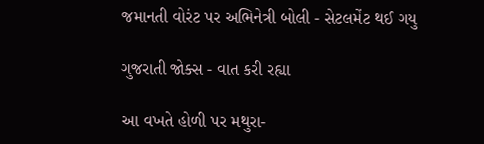જમાનતી વોરંટ પર અભિનેત્રી બોલી - સેટલમેંટ થઈ ગયુ

ગુજરાતી જોક્સ - વાત કરી રહ્યા

આ વખતે હોળી પર મથુરા-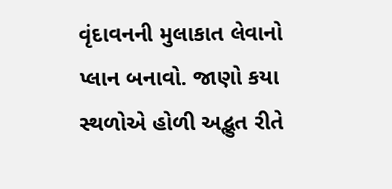વૃંદાવનની મુલાકાત લેવાનો પ્લાન બનાવો. જાણો કયા સ્થળોએ હોળી અદ્ભુત રીતે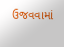ઉજવવામાં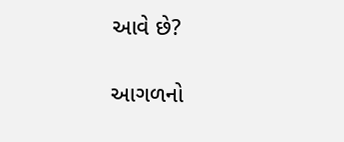આવે છે?

આગળનો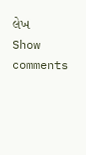લેખ
Show comments